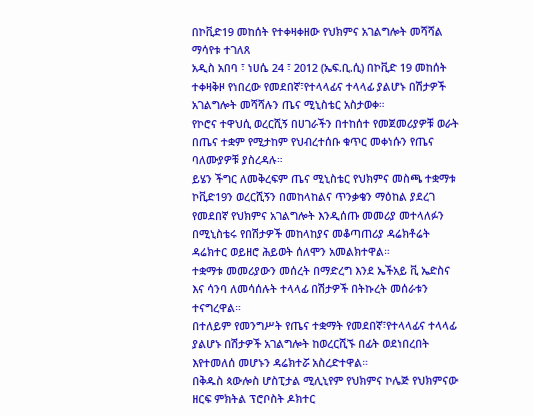በኮቪድ19 መከሰት የተቀዛቀዘው የህክምና አገልግሎት መሻሻል ማሳየቱ ተገለጸ
አዲስ አበባ ፣ ነሀሴ 24 ፣ 2012 (ኤፍ.ቢ.ሲ) በኮቪድ 19 መከሰት ተቀዛቅዞ የነበረው የመደበኛ፣የተላላፊና ተላላፊ ያልሆኑ በሽታዎች አገልግሎት መሻሻሉን ጤና ሚኒስቴር አስታወቀ።
የኮሮና ተዋህሲ ወረርሺኝ በሀገራችን በተከሰተ የመጀመሪያዎቹ ወራት በጤና ተቋም የሚታከም የህብረተሰቡ ቁጥር መቀነሱን የጤና ባለሙያዎቹ ያስረዳሉ።
ይሄን ችግር ለመቅረፍም ጤና ሚኒስቴር የህክምና መስጫ ተቋማቱ ኮቪድ19ን ወረርሺኝን በመከላከልና ጥንቃቄን ማዕከል ያደረገ የመደበኛ የህክምና አገልግሎት እንዲሰጡ መመሪያ መተላለፉን በሚኒስቴሩ የበሽታዎች መከላከያና መቆጣጠሪያ ዳሬክቶሬት ዳሬክተር ወይዘሮ ሕይወት ሰለሞን አመልክተዋል።
ተቋማቱ መመሪያውን መሰረት በማድረግ እንደ ኤችአይ ቪ ኤድስና እና ሳንባ ለመሳሰሉት ተላላፊ በሽታዎች በትኩረት መሰራቱን ተናግረዋል።
በተለይም የመንግሥት የጤና ተቋማት የመደበኛ፣የተላላፊና ተላላፊ ያልሆኑ በሽታዎች አገልግሎት ከወረርሺኙ በፊት ወደነበረበት እየተመለሰ መሆኑን ዳሬክተሯ አስረድተዋል።
በቅዱስ ጳውሎስ ሆስፒታል ሚሊኒየም የህክምና ኮሌጅ የህክምናው ዘርፍ ምክትል ፕሮቦስት ዶክተር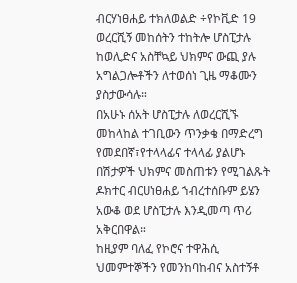ብርሃነፀሐይ ተክለወልድ ÷የኮቪድ 19 ወረርሺኝ መከሰትን ተከትሎ ሆስፒታሉ ከወሊድና አስቸኳይ ህክምና ውጪ ያሉ አግልጋሎቶችን ለተወሰነ ጊዜ ማቆሙን ያስታውሳሉ።
በአሁኑ ሰአት ሆስፒታሉ ለወረርሺኙ መከላከል ተገቢውን ጥንቃቄ በማድረግ የመደበኛ፣የተላላፊና ተላላፊ ያልሆኑ በሽታዎች ህክምና መስጠቱን የሚገልጹት ዶክተር ብርሀነፀሐይ ኀብረተሰቡም ይሄን አውቆ ወደ ሆስፒታሉ እንዲመጣ ጥሪ አቅርበዋል።
ከዚያም ባለፈ የኮሮና ተዋሕሲ ህመምተኞችን የመንከባከብና አስተኝቶ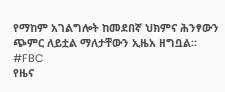የማከም አገልግሎት ከመደበኛ ህክምና ሕንፃውን ጭምር ለይቷል ማለታቸውን ኢዜአ ዘግቧል።
#FBC
የዜና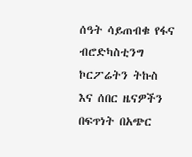ሰዓት ሳይጠብቁ የፋና ብሮድካስቲንግ ኮርፖሬትን ትኩስ እና ሰበር ዜናዎችን በፍጥነት በአጭር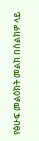የፅሁፍ መልዕክት መልክ በስልክዎ ላይ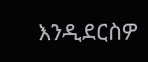እንዲደርስዎ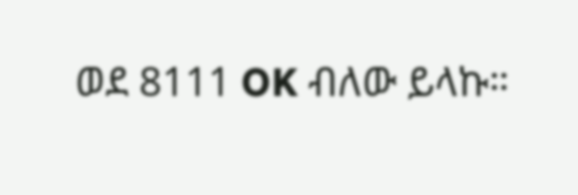ወደ 8111 OK ብለው ይላኩ።